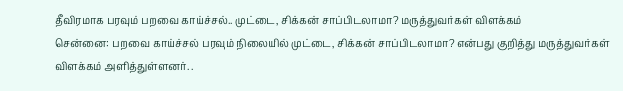தீவிரமாக பரவும் பறவை காய்ச்சல்.. முட்டை, சிக்கன் சாப்பிடலாமா? மருத்துவர்கள் விளக்கம்
சென்னை: பறவை காய்ச்சல் பரவும் நிலையில் முட்டை, சிக்கன் சாப்பிடலாமா? என்பது குறித்து மருத்துவர்கள் விளக்கம் அளித்துள்ளனர். .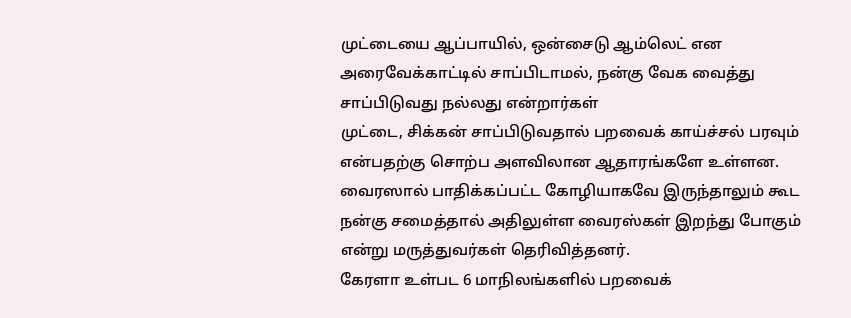முட்டையை ஆப்பாயில், ஒன்சைடு ஆம்லெட் என அரைவேக்காட்டில் சாப்பிடாமல், நன்கு வேக வைத்து சாப்பிடுவது நல்லது என்றார்கள்
முட்டை, சிக்கன் சாப்பிடுவதால் பறவைக் காய்ச்சல் பரவும் என்பதற்கு சொற்ப அளவிலான ஆதாரங்களே உள்ளன. வைரஸால் பாதிக்கப்பட்ட கோழியாகவே இருந்தாலும் கூட நன்கு சமைத்தால் அதிலுள்ள வைரஸ்கள் இறந்து போகும் என்று மருத்துவர்கள் தெரிவித்தனர்.
கேரளா உள்பட 6 மாநிலங்களில் பறவைக்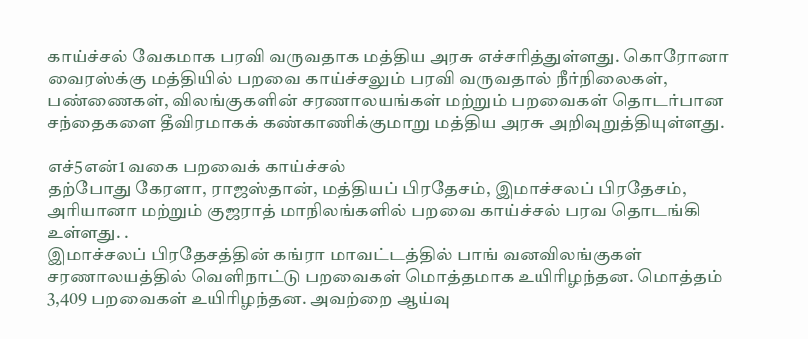காய்ச்சல் வேகமாக பரவி வருவதாக மத்திய அரசு எச்சரித்துள்ளது. கொரோனா வைரஸ்க்கு மத்தியில் பறவை காய்ச்சலும் பரவி வருவதால் நீர்நிலைகள், பண்ணைகள், விலங்குகளின் சரணாலயங்கள் மற்றும் பறவைகள் தொடர்பான சந்தைகளை தீவிரமாகக் கண்காணிக்குமாறு மத்திய அரசு அறிவுறுத்தியுள்ளது.

எச்5என்1 வகை பறவைக் காய்ச்சல்
தற்போது கேரளா, ராஜஸ்தான், மத்தியப் பிரதேசம், இமாச்சலப் பிரதேசம், அரியானா மற்றும் குஜராத் மாநிலங்களில் பறவை காய்ச்சல் பரவ தொடங்கி உள்ளது. .
இமாச்சலப் பிரதேசத்தின் கங்ரா மாவட்டத்தில் பாங் வனவிலங்குகள் சரணாலயத்தில் வெளிநாட்டு பறவைகள் மொத்தமாக உயிரிழந்தன. மொத்தம் 3,409 பறவைகள் உயிரிழந்தன. அவற்றை ஆய்வு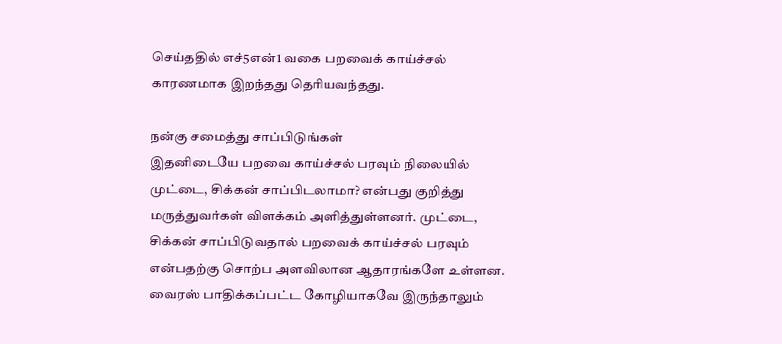செய்ததில் எச்5என்1 வகை பறவைக் காய்ச்சல் காரணமாக இறந்தது தெரியவந்தது.

நன்கு சமைத்து சாப்பிடுங்கள்
இதனிடையே பறவை காய்ச்சல் பரவும் நிலையில் முட்டை, சிக்கன் சாப்பிடலாமா? என்பது குறித்து மருத்துவர்கள் விளக்கம் அளித்துள்ளனர். முட்டை, சிக்கன் சாப்பிடுவதால் பறவைக் காய்ச்சல் பரவும் என்பதற்கு சொற்ப அளவிலான ஆதாரங்களே உள்ளன. வைரஸ் பாதிக்கப்பட்ட கோழியாகவே இருந்தாலும்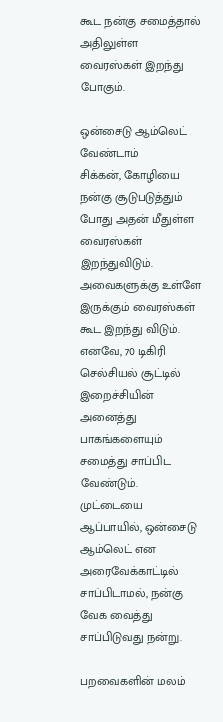கூட நன்கு சமைத்தால் அதிலுள்ள வைரஸ்கள் இறந்து போகும்.

ஒன்சைடு ஆம்லெட் வேண்டாம்
சிக்கன், கோழியை நன்கு சூடுபடுத்தும் போது அதன் மீதுள்ள வைரஸ்கள் இறந்துவிடும். அவைகளுக்கு உள்ளே இருக்கும் வைரஸ்கள் கூட இறந்து விடும். எனவே, 70 டிகிரி செல்சியல் சூட்டில் இறைச்சியின் அனைத்து பாகங்களையும் சமைத்து சாப்பிட வேண்டும். முட்டையை ஆப்பாயில், ஒன்சைடு ஆம்லெட் என அரைவேக்காட்டில் சாப்பிடாமல், நன்கு வேக வைத்து சாப்பிடுவது நன்று.

பறவைகளின் மலம்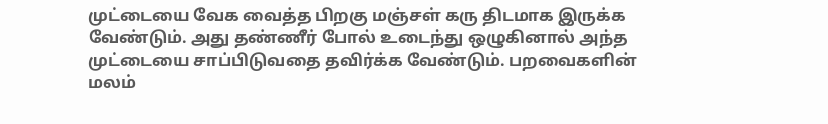முட்டையை வேக வைத்த பிறகு மஞ்சள் கரு திடமாக இருக்க வேண்டும். அது தண்ணீர் போல் உடைந்து ஒழுகினால் அந்த முட்டையை சாப்பிடுவதை தவிர்க்க வேண்டும். பறவைகளின் மலம்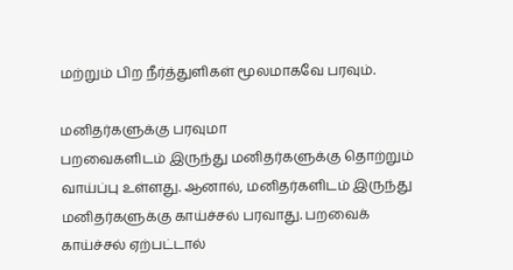மற்றும் பிற நீர்த்துளிகள் மூலமாகவே பரவும்.

மனிதர்களுக்கு பரவுமா
பறவைகளிடம் இருந்து மனிதர்களுக்கு தொற்றும் வாய்ப்பு உள்ளது. ஆனால், மனிதர்களிடம் இருந்து மனிதர்களுக்கு காய்ச்சல் பரவாது. பறவைக் காய்ச்சல் ஏற்பட்டால்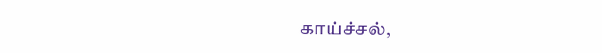காய்ச்சல்,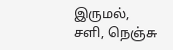இருமல், சளி, நெஞ்சு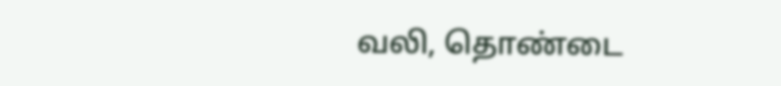வலி, தொண்டை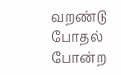வறண்டு போதல் போன்ற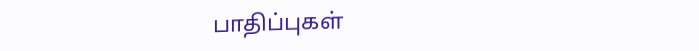பாதிப்புகள்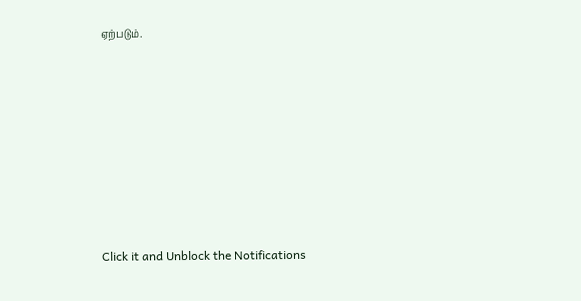ஏற்படும்.












Click it and Unblock the Notifications